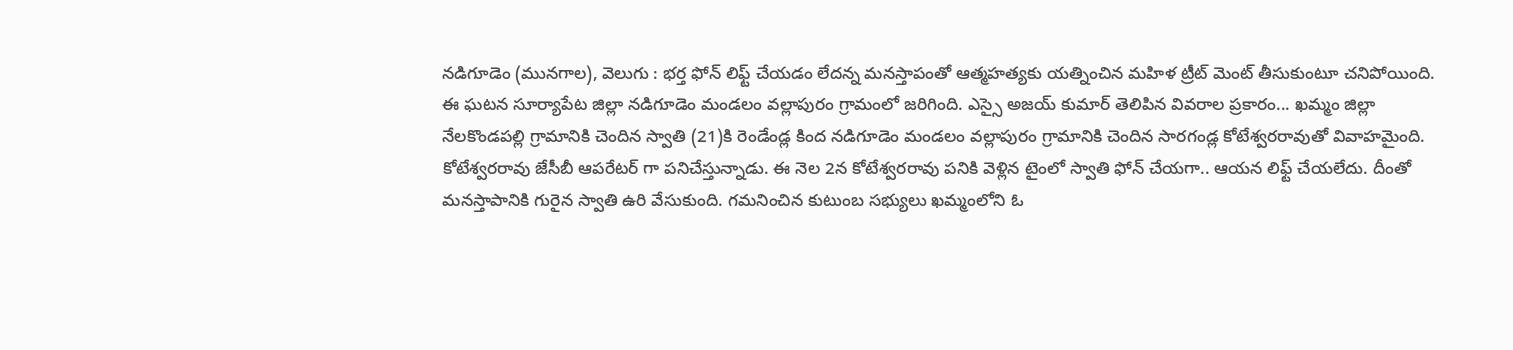నడిగూడెం (మునగాల), వెలుగు : భర్త ఫోన్ లిఫ్ట్ చేయడం లేదన్న మనస్తాపంతో ఆత్మహత్యకు యత్నించిన మహిళ ట్రీట్ మెంట్ తీసుకుంటూ చనిపోయింది. ఈ ఘటన సూర్యాపేట జిల్లా నడిగూడెం మండలం వల్లాపురం గ్రామంలో జరిగింది. ఎస్సై అజయ్ కుమార్ తెలిపిన వివరాల ప్రకారం... ఖమ్మం జిల్లా నేలకొండపల్లి గ్రామానికి చెందిన స్వాతి (21)కి రెండేండ్ల కింద నడిగూడెం మండలం వల్లాపురం గ్రామానికి చెందిన సారగండ్ల కోటేశ్వరరావుతో వివాహమైంది.
కోటేశ్వరరావు జేసీబీ ఆపరేటర్ గా పనిచేస్తున్నాడు. ఈ నెల 2న కోటేశ్వరరావు పనికి వెళ్లిన టైంలో స్వాతి ఫోన్ చేయగా.. ఆయన లిఫ్ట్ చేయలేదు. దీంతో మనస్తాపానికి గురైన స్వాతి ఉరి వేసుకుంది. గమనించిన కుటుంబ సభ్యులు ఖమ్మంలోని ఓ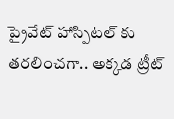ప్రైవేట్ హాస్పిటల్ కు తరలించగా.. అక్కడ ట్రీట్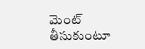మెంట్ తీసుకుంటూ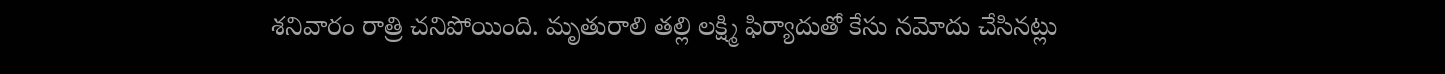శనివారం రాత్రి చనిపోయింది. మృతురాలి తల్లి లక్ష్మి ఫిర్యాదుతో కేసు నమోదు చేసినట్లు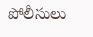పోలీసులు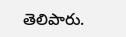తెలిపారు.